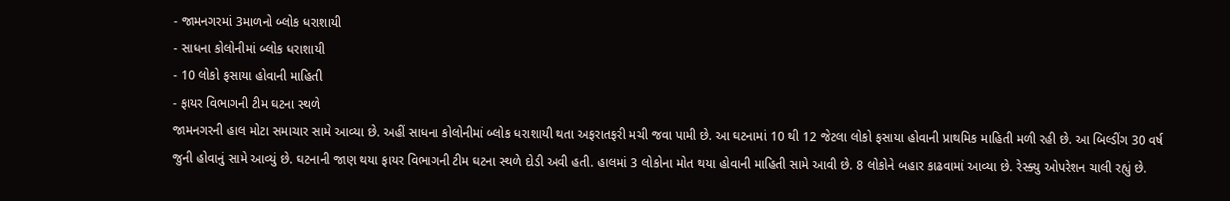- જામનગરમાં 3માળનો બ્લોક ધરાશાયી
- સાધના કોલોનીમાં બ્લોક ધરાશાયી
- 10 લોકો ફસાયા હોવાની માહિતી
- ફાયર વિભાગની ટીમ ઘટના સ્થળે
જામનગરની હાલ મોટા સમાચાર સામે આવ્યા છે. અહીં સાધના કોલોનીમાં બ્લોક ધરાશાયી થતા અફરાતફરી મચી જવા પામી છે. આ ઘટનામાં 10 થી 12 જેટલા લોકો ફસાયા હોવાની પ્રાથમિક માહિતી મળી રહી છે. આ બિલ્ડીંગ 30 વર્ષ જુની હોવાનું સામે આવ્યું છે. ઘટનાની જાણ થયા ફાયર વિભાગની ટીમ ઘટના સ્થળે દોડી અવી હતી. હાલમાં 3 લોકોના મોત થયા હોવાની માહિતી સામે આવી છે. 8 લોકોને બહાર કાઢવામાં આવ્યા છે. રેસ્ક્યુ ઓપરેશન ચાલી રહ્યું છે.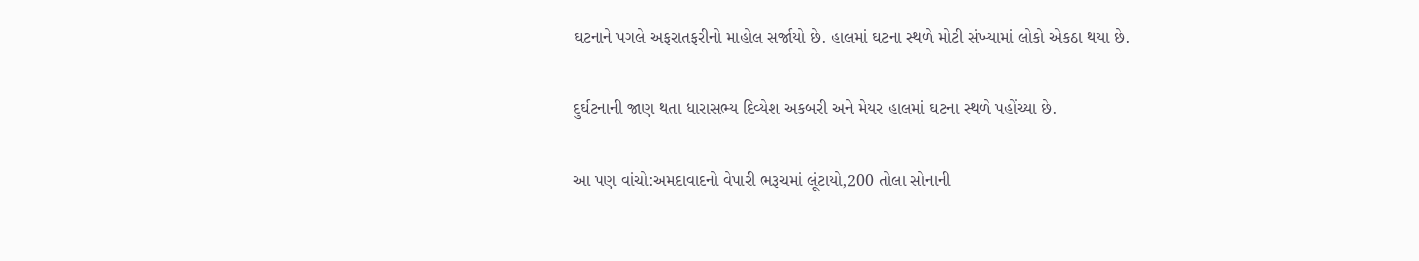ઘટનાને પગલે અફરાતફરીનો માહોલ સર્જાયો છે. હાલમાં ઘટના સ્થળે મોટી સંખ્યામાં લોકો એકઠા થયા છે.

દુર્ઘટનાની જાણ થતા ધારાસભ્ય દિવ્યેશ અકબરી અને મેયર હાલમાં ઘટના સ્થળે પહોંચ્યા છે.

આ પણ વાંચો:અમદાવાદનો વેપારી ભરૂચમાં લૂંટાયો,200 તોલા સોનાની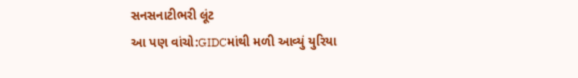સનસનાટીભરી લૂંટ
આ પણ વાંચો:GIDCમાંથી મળી આવ્યું યુરિયા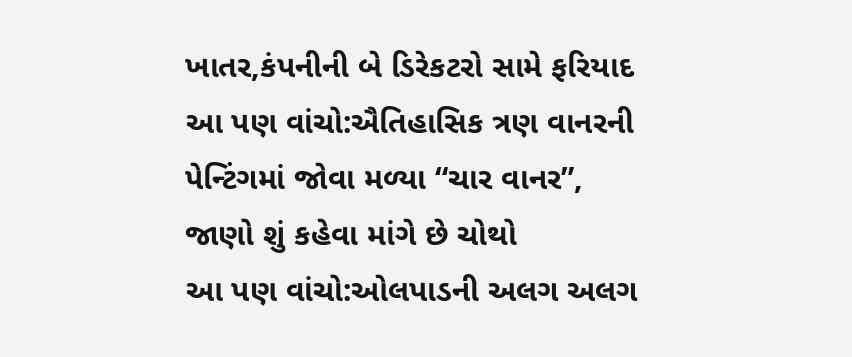ખાતર,કંપનીની બે ડિરેકટરો સામે ફરિયાદ
આ પણ વાંચો:ઐતિહાસિક ત્રણ વાનરની પેન્ટિંગમાં જોવા મળ્યા “ચાર વાનર”, જાણો શું કહેવા માંગે છે ચોથો
આ પણ વાંચો:ઓલપાડની અલગ અલગ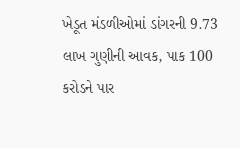ખેડૂત મંડળીઓમાં ડાંગરની 9.73 લાખ ગુણીની આવક, પાક 100 કરોડને પાર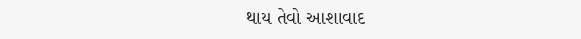થાય તેવો આશાવાદ